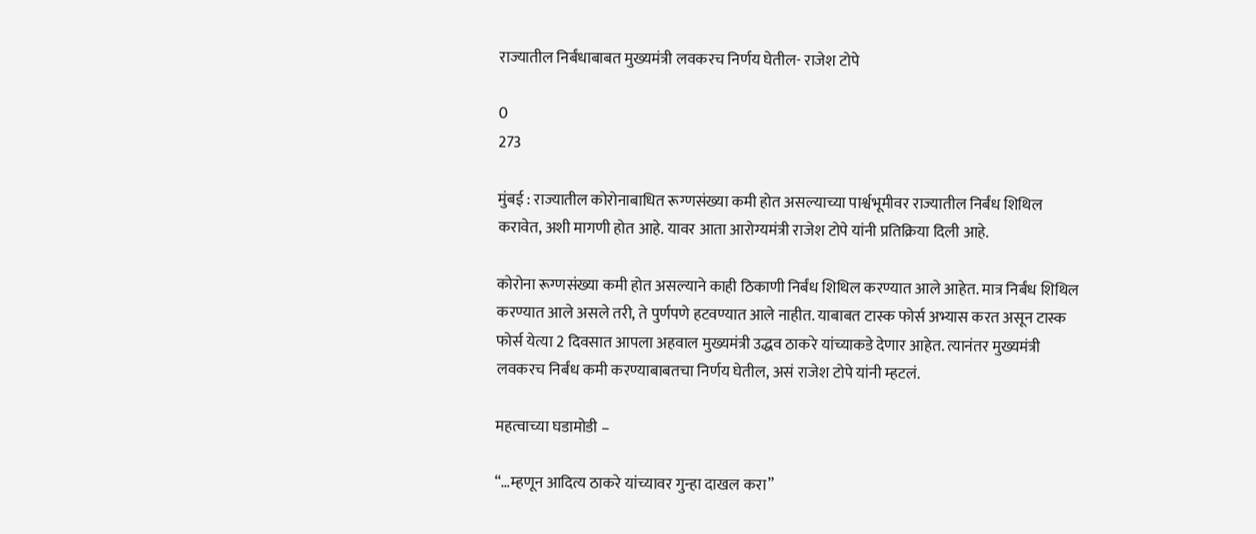राज्यातील निर्बंधाबाबत मुख्यमंत्री लवकरच निर्णय घेतील- राजेश टोपे

0
273

मुंबई : राज्यातील कोरोनाबाधित रूग्णसंख्या कमी होत असल्याच्या पार्श्वभूमीवर राज्यातील निर्बंध शिथिल करावेत, अशी मागणी होत आहे. यावर आता आरोग्यमंत्री राजेश टोपे यांनी प्रतिक्रिया दिली आहे.

कोरोना रूग्णसंख्या कमी होत असल्याने काही ठिकाणी निर्बंध शिथिल करण्यात आले आहेत. मात्र निर्बंध शिथिल करण्यात आले असले तरी, ते पुर्णपणे हटवण्यात आले नाहीत. याबाबत टास्क फोर्स अभ्यास करत असून टास्क फोर्स येत्या 2 दिवसात आपला अहवाल मुख्यमंत्री उद्धव ठाकरे यांच्याकडे देणार आहेत. त्यानंतर मुख्यमंत्री लवकरच निर्बंध कमी करण्याबाबतचा निर्णय घेतील, असं राजेश टोपे यांनी म्हटलं.

महत्वाच्या घडामोडी –

“…म्हणून आदित्य ठाकरे यांच्यावर गुन्हा दाखल करा”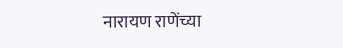नारायण राणेंच्या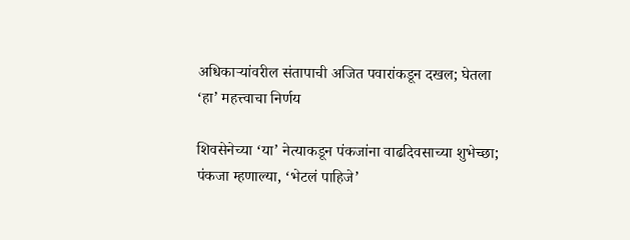अधिकाऱ्यांवरील संतापाची अजित पवारांकडून दखल; घेतला ‘हा’ महत्त्वाचा निर्णय

शिवसेनेच्या ‘या’ नेत्याकडून पंकजांना वाढदिवसाच्या शुभेच्छा; पंकजा म्हणाल्या, ‘भेटलं पाहिजे’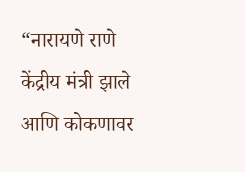“नारायणे राणे केंद्रीय मंत्री झाले आणि कोकणावर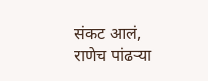संकट आलं, राणेच पांढऱ्या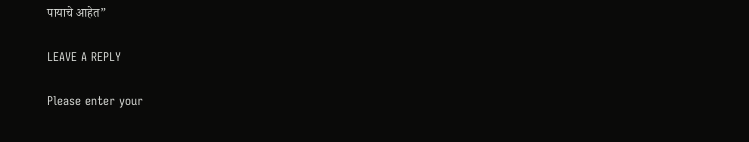पायाचे आहेत”

LEAVE A REPLY

Please enter your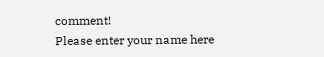comment!
Please enter your name here